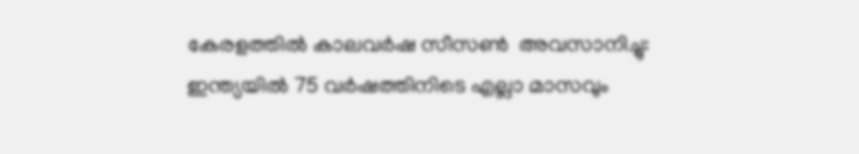കേരളത്തിൽ കാലവർഷ സീസൺ  അവസാനിച്ചു: ഇന്ത്യയിൽ 75 വർഷത്തിനിടെ എല്ലാ മാസവും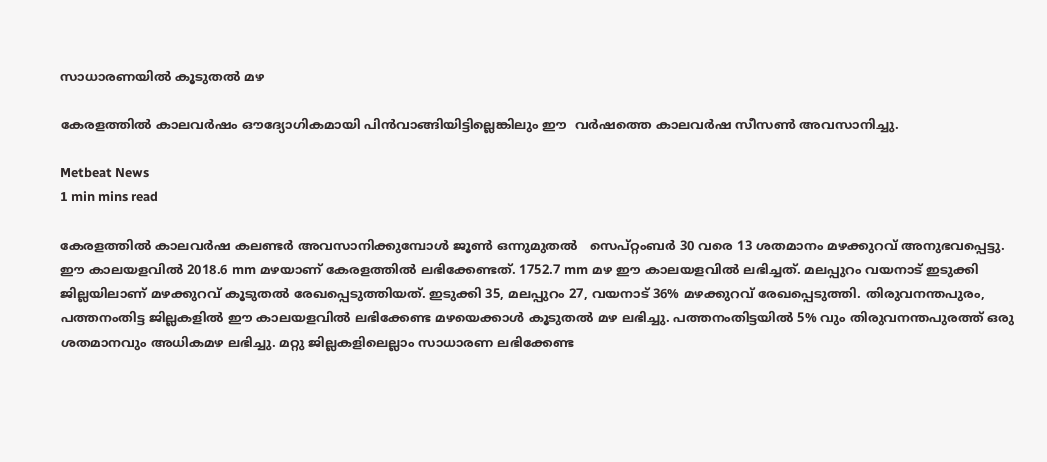സാധാരണയിൽ കൂടുതൽ മഴ

കേരളത്തിൽ കാലവർഷം ഔദ്യോഗികമായി പിൻവാങ്ങിയിട്ടില്ലെങ്കിലും ഈ  വർഷത്തെ കാലവർഷ സീസൺ അവസാനിച്ചു.

Metbeat News
1 min mins read

കേരളത്തിൽ കാലവർഷ കലണ്ടർ അവസാനിക്കുമ്പോൾ ജൂൺ ഒന്നുമുതൽ   സെപ്റ്റംബർ 30 വരെ 13 ശതമാനം മഴക്കുറവ് അനുഭവപ്പെട്ടു. ഈ കാലയളവിൽ 2018.6 mm മഴയാണ് കേരളത്തിൽ ലഭിക്കേണ്ടത്. 1752.7 mm മഴ ഈ കാലയളവിൽ ലഭിച്ചത്. മലപ്പുറം വയനാട് ഇടുക്കി ജില്ലയിലാണ് മഴക്കുറവ് കൂടുതൽ രേഖപ്പെടുത്തിയത്. ഇടുക്കി 35, മലപ്പുറം 27, വയനാട് 36% മഴക്കുറവ് രേഖപ്പെടുത്തി. തിരുവനന്തപുരം, പത്തനംതിട്ട ജില്ലകളിൽ ഈ കാലയളവിൽ ലഭിക്കേണ്ട മഴയെക്കാൾ കൂടുതൽ മഴ ലഭിച്ചു. പത്തനംതിട്ടയിൽ 5% വും തിരുവനന്തപുരത്ത് ഒരു ശതമാനവും അധികമഴ ലഭിച്ചു. മറ്റു ജില്ലകളിലെല്ലാം സാധാരണ ലഭിക്കേണ്ട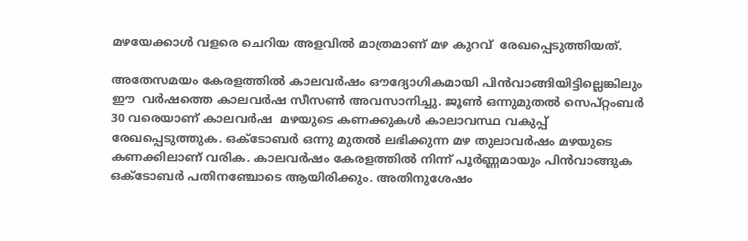മഴയേക്കാൾ വളരെ ചെറിയ അളവിൽ മാത്രമാണ് മഴ കുറവ്  രേഖപ്പെടുത്തിയത്.

അതേസമയം കേരളത്തിൽ കാലവർഷം ഔദ്യോഗികമായി പിൻവാങ്ങിയിട്ടില്ലെങ്കിലും ഈ  വർഷത്തെ കാലവർഷ സീസൺ അവസാനിച്ചു. ജൂൺ ഒന്നുമുതൽ സെപ്റ്റംബർ 30 വരെയാണ് കാലവർഷ  മഴയുടെ കണക്കുകൾ കാലാവസ്ഥ വകുപ്പ് രേഖപ്പെടുത്തുക. ഒക്ടോബർ ഒന്നു മുതൽ ലഭിക്കുന്ന മഴ തുലാവർഷം മഴയുടെ കണക്കിലാണ് വരിക. കാലവർഷം കേരളത്തിൽ നിന്ന് പൂർണ്ണമായും പിൻവാങ്ങുക ഒക്ടോബർ പതിനഞ്ചോടെ ആയിരിക്കും. അതിനുശേഷം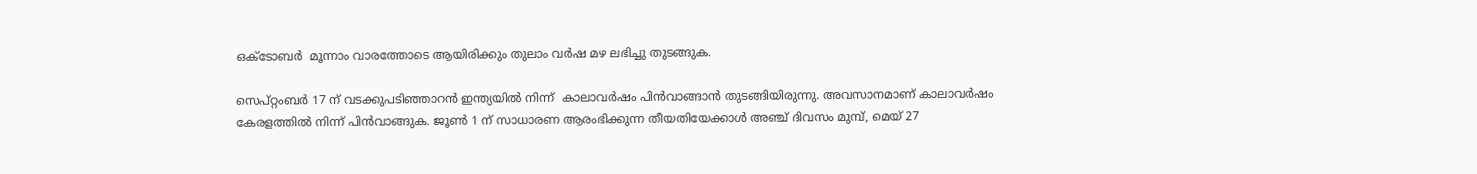ഒക്ടോബർ  മൂന്നാം വാരത്തോടെ ആയിരിക്കും തുലാം വർഷ മഴ ലഭിച്ചു തുടങ്ങുക.

സെപ്റ്റംബർ 17 ന് വടക്കുപടിഞ്ഞാറൻ ഇന്ത്യയിൽ നിന്ന്  കാലാവർഷം പിൻവാങ്ങാൻ തുടങ്ങിയിരുന്നു. അവസാനമാണ് കാലാവർഷം കേരളത്തിൽ നിന്ന് പിൻവാങ്ങുക. ജൂൺ 1 ന് സാധാരണ ആരംഭിക്കുന്ന തീയതിയേക്കാൾ അഞ്ച് ദിവസം മുമ്പ്, മെയ് 27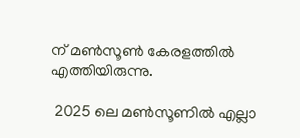ന് മൺസൂൺ കേരളത്തിൽ  എത്തിയിരുന്നു.

 2025 ലെ മണ്‍സൂണില്‍ എല്ലാ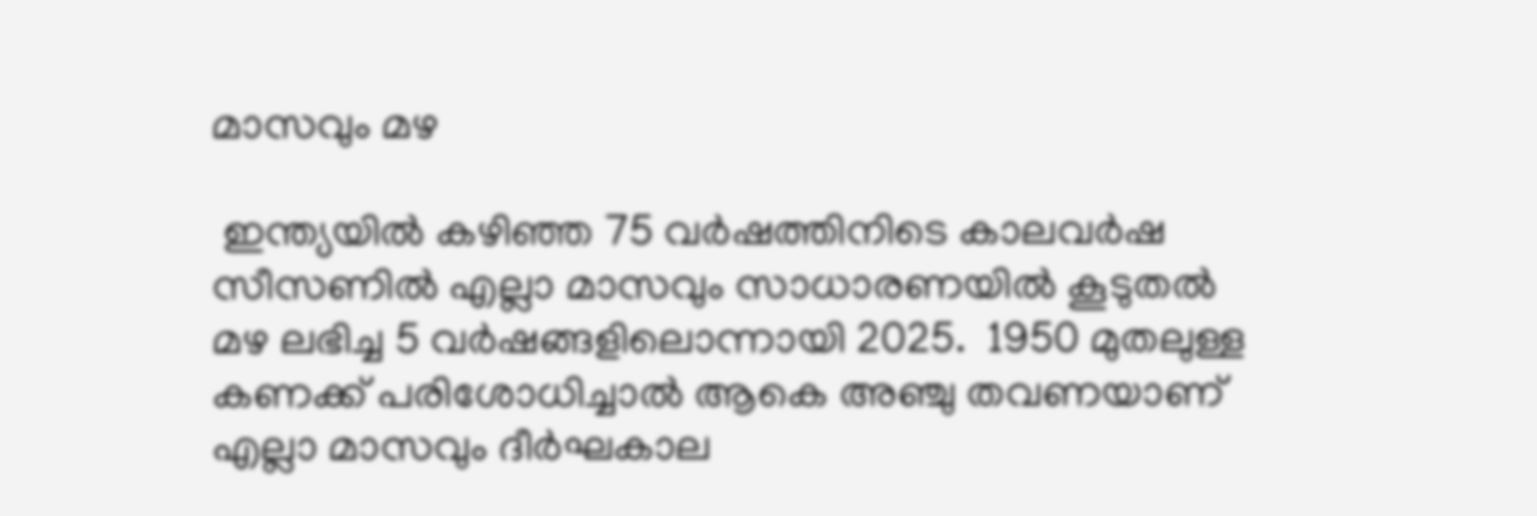മാസവും മഴ

 ഇന്ത്യയിൽ കഴിഞ്ഞ 75 വര്‍ഷത്തിനിടെ കാലവര്‍ഷ സീസണില്‍ എല്ലാ മാസവും സാധാരണയില്‍ കൂടുതല്‍ മഴ ലഭിച്ച 5 വര്‍ഷങ്ങളിലൊന്നായി 2025.  1950 മുതലുള്ള കണക്ക് പരിശോധിച്ചാല്‍ ആകെ അഞ്ചു തവണയാണ് എല്ലാ മാസവും ദീര്‍ഘകാല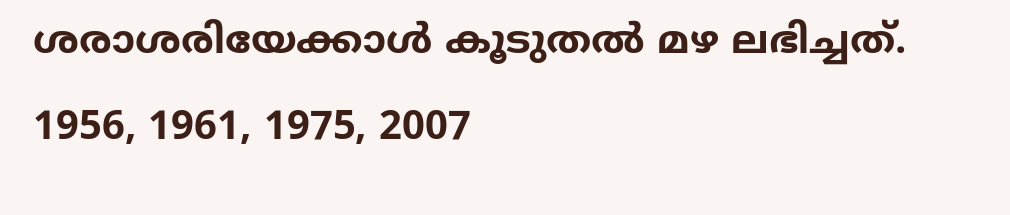ശരാശരിയേക്കാള്‍ കൂടുതല്‍ മഴ ലഭിച്ചത്. 1956, 1961, 1975, 2007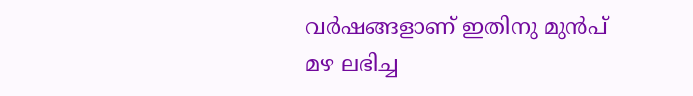വര്‍ഷങ്ങളാണ് ഇതിനു മുന്‍പ് മഴ ലഭിച്ച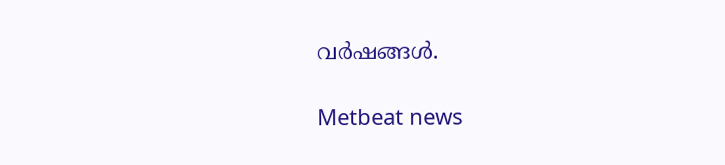വര്‍ഷങ്ങള്‍.

Metbeat news